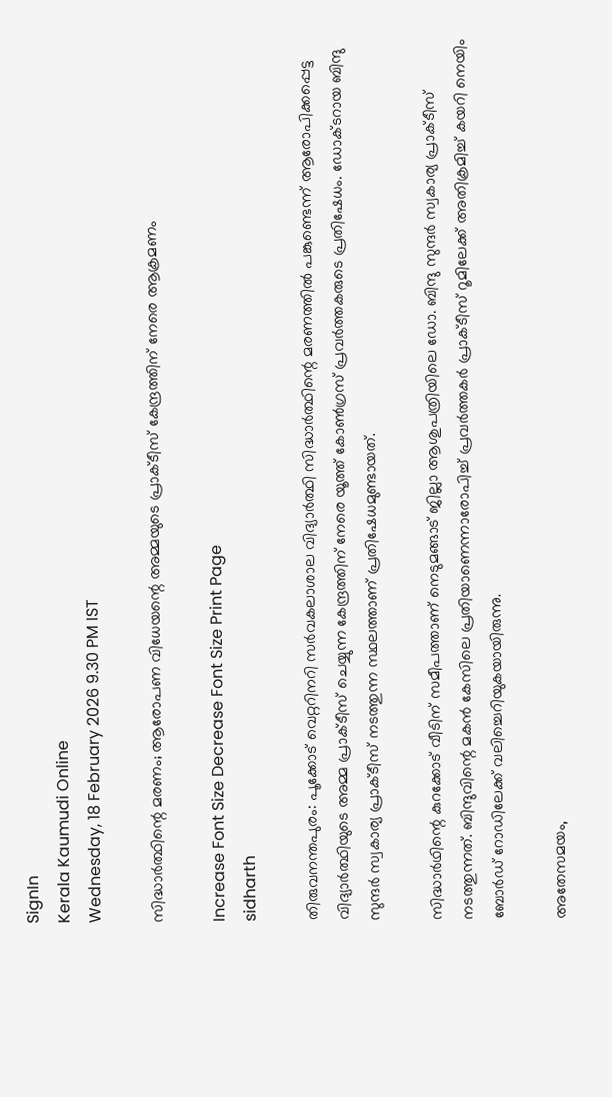SignIn
Kerala Kaumudi Online
Wednesday, 18 February 2026 9.30 PM IST

സിദ്ധാർത്ഥിന്റെ മരണം; ആരോപണ വിധേയന്റെ അമ്മയുടെ പ്രാക്‌ടീസ് കേന്ദ്രത്തിന് നേരെ ആക്രമണം

Increase Font Size Decrease Font Size Print Page
sidharth

തിരുവനന്തപുരം: പൂക്കോട് വെറ്ററിനറി സർവകലാശാല വിദ്യാർത്ഥി സിദ്ധാർത്ഥിന്റെ മരണത്തിൽ പങ്കുണ്ടെന്ന് ആരോപിക്കപ്പെട്ട വിദ്യാർത്ഥിയുടെ അമ്മ പ്രാക്ട‌ീസ് ചെയ്യുന്ന കേന്ദ്രത്തിന് നേരെ യൂത്ത് കോൺഗ്രസ് പ്രവർത്തകരുടെ പ്രതിഷേധം. ഡോക്ട‌റായ ബിന്ദു സുന്ദർ സ്വകാര്യ പ്രാക്ടീസ് നടത്തുന്ന സ്ഥലത്താണ് പ്രതിഷേധമുണ്ടായത്.

സിദ്ധാർഥിന്റെ കുറക്കോട് വീടിന് സമീപത്താണ് നെടുമങ്ങാട് ജില്ലാ ആശുപത്രിയിലെ ഡോ. ബിന്ദു സുന്ദർ സ്വകാര്യ പ്രാക്ടീസ് നടത്തുന്നത്. ബിന്ദുവിന്റെ മകൻ കേസിലെ പ്രതിയാണെന്നാരോപിച്ച് പ്രവർത്തകർ പ്രാക്‌ടീസ് റൂമിലേക്ക് അതിക്രമിച്ച് കയറി നെയിം ബോർഡ് റോഡിലേക്ക് വലിച്ചെറിയുകയായിരുന്നു.

അതേസമയം,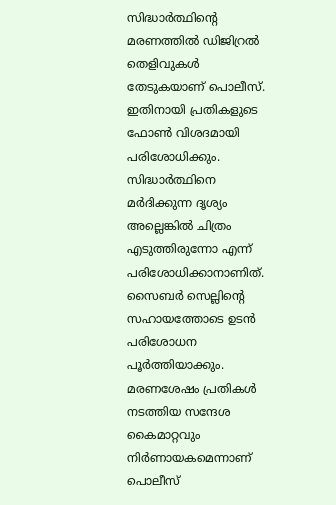സിദ്ധാർത്ഥിന്റെ മരണത്തിൽ ഡിജിറ്രൽ തെളിവുകൾ തേടുകയാണ് പൊലീസ്. ഇതിനായി പ്രതികളുടെ ഫോൺ വിശദമായി പരിശോധിക്കും. സിദ്ധാർത്ഥിനെ മർദിക്കുന്ന ദൃശ്യം അല്ലെങ്കിൽ ചിത്രം എടുത്തിരുന്നോ എന്ന് പരിശോധിക്കാനാണിത്. സൈബർ സെല്ലിന്റെ സഹായത്തോടെ ഉടൻ പരിശോധന പൂർത്തിയാക്കും. മരണശേഷം പ്രതികൾ നടത്തിയ സന്ദേശ കൈമാറ്റവും നിർണായകമെന്നാണ് പൊലീസ്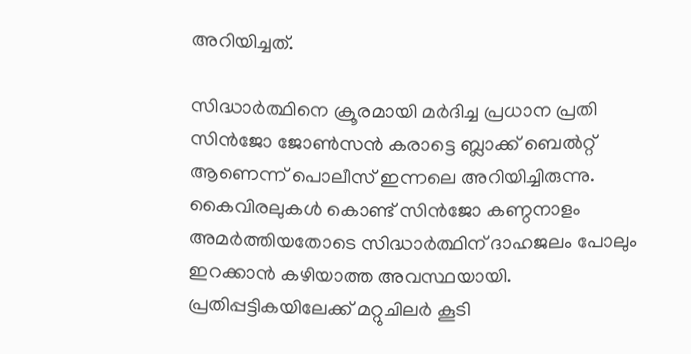അറിയിച്ചത്.

സിദ്ധ‍ാ‍‍ര്‍ത്ഥിനെ ക്രൂരമായി മര്‍ദിച്ച പ്രധാന പ്രതി സിൻജോ ജോൺസൻ കരാട്ടെ ബ്ലാക്ക് ബെൽറ്റ് ആണെന്ന് പൊലീസ് ഇന്നലെ അറിയിച്ചിരുന്നു. കൈവിരലുകൾ കൊണ്ട് സിൻജോ കണ്ഠനാളം അമര്‍ത്തിയതോടെ സിദ്ധാര്‍ത്ഥിന് ദാഹജലം പോലും ഇറക്കാൻ കഴിയാത്ത അവസ്ഥയായി. പ്രതിപ്പട്ടികയിലേക്ക് മറ്റുചിലർ കൂടി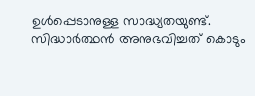ഉൾപ്പെടാനുള്ള സാദ്ധ്യതയുണ്ട്. സിദ്ധാര്‍ത്ഥൻ അനുഭവിച്ചത് കൊടും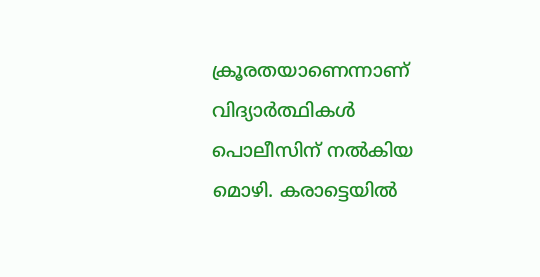ക്രൂരതയാണെന്നാണ് വിദ്യാര്‍ത്ഥികൾ പൊലീസിന് നല്‍കിയ മൊഴി. കരാട്ടെയില്‍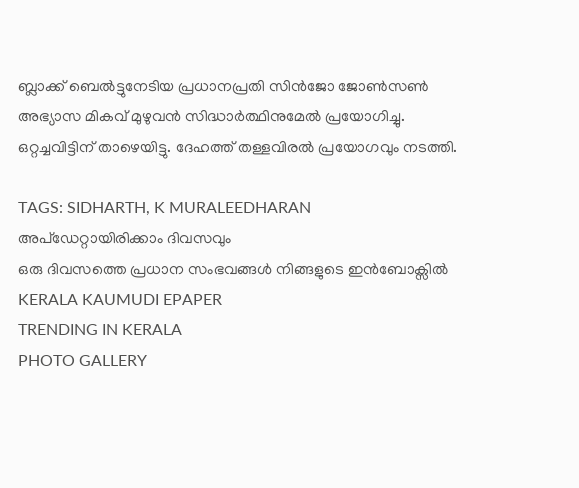ബ്ലാക്ക് ബെൽട്ടുനേടിയ പ്രധാനപ്രതി സിൻജോ ജോൺസൺ അഭ്യാസ മികവ് മുഴുവൻ സിദ്ധാര്‍ത്ഥിനുമേൽ പ്രയോഗിച്ചു. ഒറ്റച്ചവിട്ടിന് താഴെയിട്ടു. ദേഹത്ത് തള്ളവിരൽ പ്രയോഗവും നടത്തി.

TAGS: SIDHARTH, K MURALEEDHARAN
അപ്ഡേറ്റായിരിക്കാം ദിവസവും
ഒരു ദിവസത്തെ പ്രധാന സംഭവങ്ങൾ നിങ്ങളുടെ ഇൻബോക്സിൽ
KERALA KAUMUDI EPAPER
TRENDING IN KERALA
PHOTO GALLERY